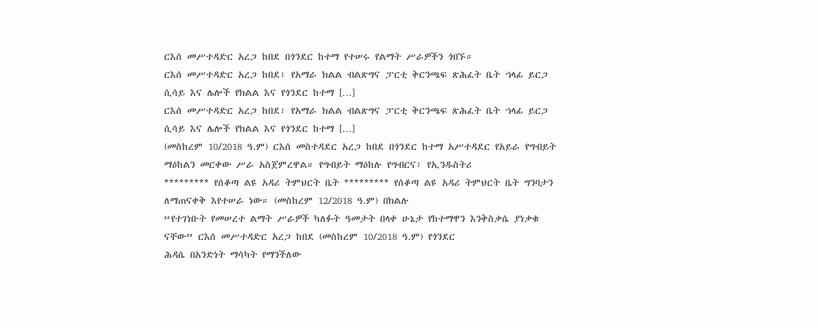ርእሰ መሥተዳድር አረጋ ከበደ በጎንደር ከተማ የተሠሩ የልማት ሥራዎችን ጎበኙ።
ርእሰ መሥተዳድር አረጋ ከበደ፣ የአማራ ክልል ብልጽግና ፓርቲ ቅርንጫፍ ጽሕፈት ቤት ኀላፊ ይርጋ ሲሳይ እና ሌሎች የክልል እና የጎንደር ከተማ […]
ርእሰ መሥተዳድር አረጋ ከበደ፣ የአማራ ክልል ብልጽግና ፓርቲ ቅርንጫፍ ጽሕፈት ቤት ኀላፊ ይርጋ ሲሳይ እና ሌሎች የክልል እና የጎንደር ከተማ […]
(መስከረም 10/2018 ዓ.ም) ርእሰ መስተዳደር አረጋ ከበደ በጎንደር ከተማ አሥተዳደር የአይራ የግብይት ማዕከልን መርቀው ሥራ አስጀምረዋል። የግብይት ማዕከሉ የግብርና፣ የኢንዱስትሪ
********* የሰቆጣ ልዩ አዳሪ ትምህርት ቤት ********* የሰቆጣ ልዩ አዳሪ ትምህርት ቤት ግንባታን ለማጠናቀቅ እየተሠራ ነው። (መስከረም 12/2018 ዓ.ም) በክልሉ
“የተገነቡት የመሠረተ ልማት ሥራዎች ካለፉት ዓመታት በላቀ ሁኔታ የከተማዋን እንቅስቃሴ ያነቃቁ ናቸው” ርእሰ መሥተዳድር አረጋ ከበደ (መስከረም 10/2018 ዓ.ም) የጎንደር
ሕዳሴ በአንድነት ማሳካት የማንችለው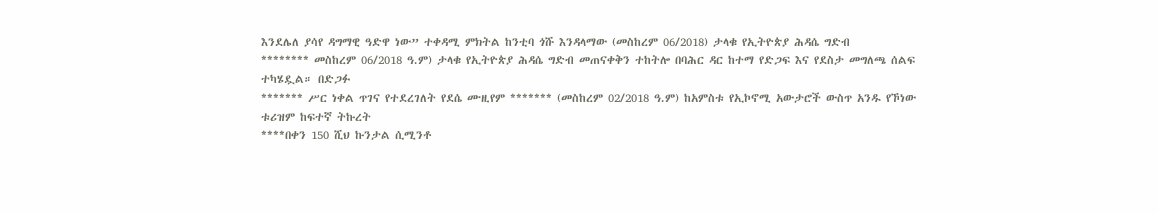እንደሌለ ያሳየ ዳግማዊ ዓድዋ ነው” ተቀዳሚ ምክትል ከንቲባ ጎሹ እንዳላማው (መስከረም 06/2018) ታላቁ የኢትዮጵያ ሕዳሴ ግድብ
******** መስከረም 06/2018 ዓ.ም) ታላቁ የኢትዮጵያ ሕዳሴ ግድብ መጠናቀቅን ተከትሎ በባሕር ዳር ከተማ የድጋፍ እና የደስታ መግለጫ ሰልፍ ተካሄዷል። በድጋፉ
******* ሥር ነቀል ጥገና የተደረገለት የደሴ ሙዚየም ******* (መስከረም 02/2018 ዓ.ም) ከአምስቱ የኢኮኖሚ አውታሮች ውስጥ አንዱ የኾነው ቱሪዝም ከፍተኛ ትኩረት
****በቀን 150 ሺህ ኩንታል ሲሚንቶ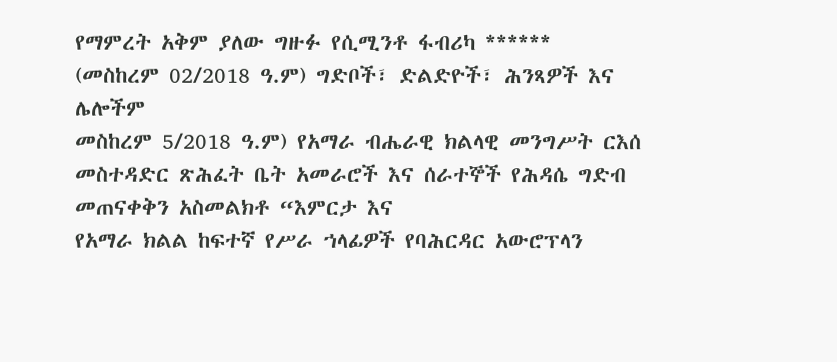የማምረት አቅም ያለው ግዙፉ የሲሚንቶ ፋብሪካ ****** (መስከረም 02/2018 ዓ.ም) ግድቦች፣ ድልድዮች፣ ሕንጻዎች እና ሌሎችም
መስከረም 5/2018 ዓ.ም) የአማራ ብሔራዊ ክልላዊ መንግሥት ርእሰ መስተዳድር ጽሕፈት ቤት አመራሮች እና ሰራተኞች የሕዳሴ ግድብ መጠናቀቅን አስመልክቶ “እምርታ እና
የአማራ ክልል ከፍተኛ የሥራ ኀላፊዎች የባሕርዳር አውሮፕላን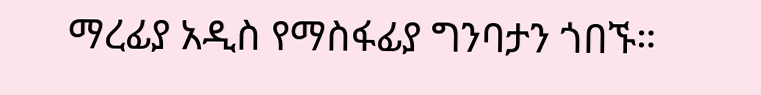ማረፊያ አዲስ የማስፋፊያ ግንባታን ጎበኙ።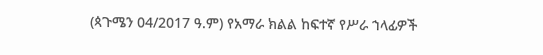(ጳጉሜን 04/2017 ዓ.ም) የአማራ ክልል ከፍተኛ የሥራ ኀላፊዎች